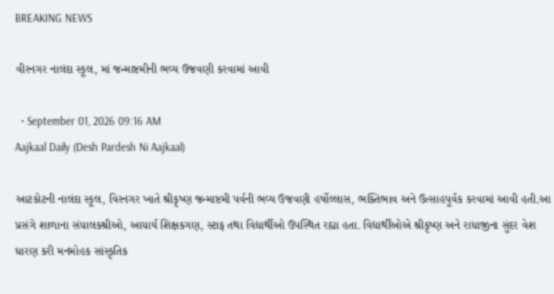BREAKING NEWS

વીરનગર નાલંદા સ્કૂલ, માં જન્માષ્ટમીની ભવ્ય ઉજવણી કરવામાં આવી

  • September 01, 2026 09:16 AM
Aajkaal Daily (Desh Pardesh Ni Aajkaal)

આટકોટની નાલંદા સ્કૂલ, વિરનગર ખાતે શ્રીકૃષ્ણ જન્માષ્ટમી પર્વની ભવ્ય ઉજવણી હર્ષોલ્લાસ, ભક્તિભાવ અને ઉત્સાહપૂર્વક કરવામાં આવી હતી.આ પ્રસંગે શાળાના સંચાલકશ્રીઓ, આચાર્ય શિક્ષકગણ, સ્ટાફ તથા વિદ્યાર્થીઓ ઉપસ્થિત રહ્યા હતા. વિદ્યાર્થીઓએ શ્રીકૃષ્ણ અને રાધાજીના સુંદર વેશ ધારણ કરી મનમોહક સાંસ્કૃતિક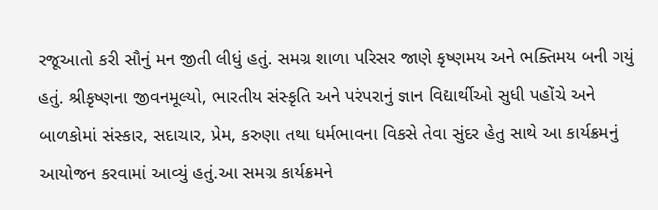રજૂઆતો કરી સૌનું મન જીતી લીધું હતું. સમગ્ર શાળા પરિસર જાણે કૃષ્ણમય અને ભક્તિમય બની ગયું હતું. શ્રીકૃષ્ણના જીવનમૂલ્યો, ભારતીય સંસ્કૃતિ અને પરંપરાનું જ્ઞાન વિદ્યાર્થીઓ સુધી પહોંચે અને બાળકોમાં સંસ્કાર, સદાચાર, પ્રેમ, કરુણા તથા ધર્મભાવના વિકસે તેવા સુંદર હેતુ સાથે આ કાર્યક્રમનું આયોજન કરવામાં આવ્યું હતું.આ સમગ્ર કાર્યક્રમને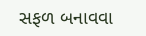સફળ બનાવવા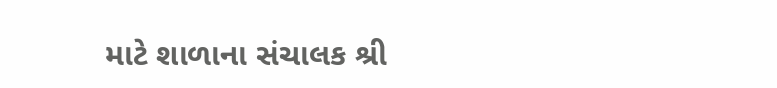માટે શાળાના સંચાલક શ્રી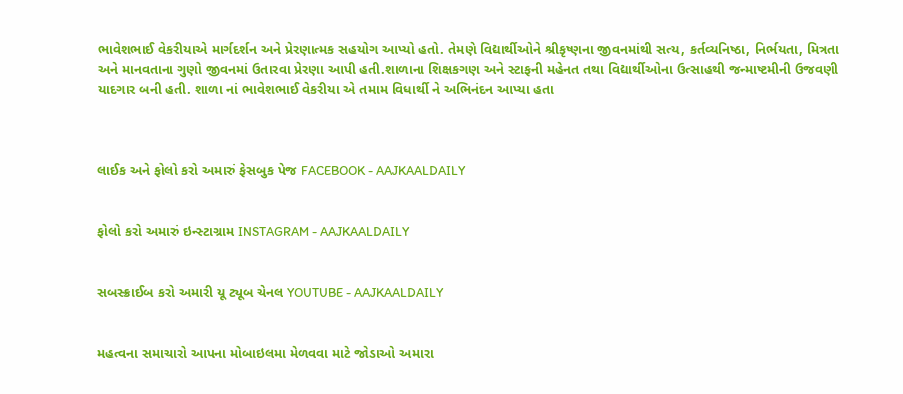ભાવેશભાઈ વેકરીયાએ માર્ગદર્શન અને પ્રેરણાત્મક સહયોગ આપ્યો હતો. તેમણે વિદ્યાર્થીઓને શ્રીકૃષ્ણના જીવનમાંથી સત્ય, કર્તવ્યનિષ્ઠા, નિર્ભયતા, મિત્રતા અને માનવતાના ગુણો જીવનમાં ઉતારવા પ્રેરણા આપી હતી.શાળાના શિક્ષકગણ અને સ્ટાફની મહેનત તથા વિદ્યાર્થીઓના ઉત્સાહથી જન્માષ્ટમીની ઉજવણી યાદગાર બની હતી. શાળા નાં ભાવેશભાઈ વેકરીયા એ તમામ વિધાર્થી ને અભિનંદન આપ્યા હતા



લાઈક અને ફોલો કરો અમારું ફેસબુક પેજ FACEBOOK - AAJKAALDAILY


ફોલો કરો અમારું ઇન્સ્ટાગ્રામ INSTAGRAM - AAJKAALDAILY


સબસ્ક્રાઈબ કરો અમારી યૂ ટ્યૂબ ચેનલ YOUTUBE - AAJKAALDAILY


મહત્વના સમાચારો આપના મોબાઇલમા મેળવવા માટે જોડાઓ અમારા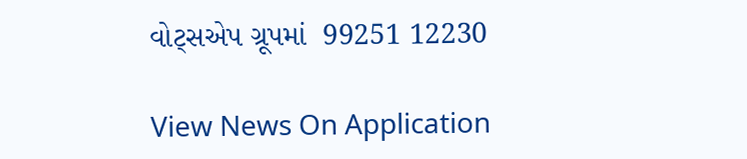વોટ્સએપ ગ્રૂપમાં  99251 12230

View News On Application